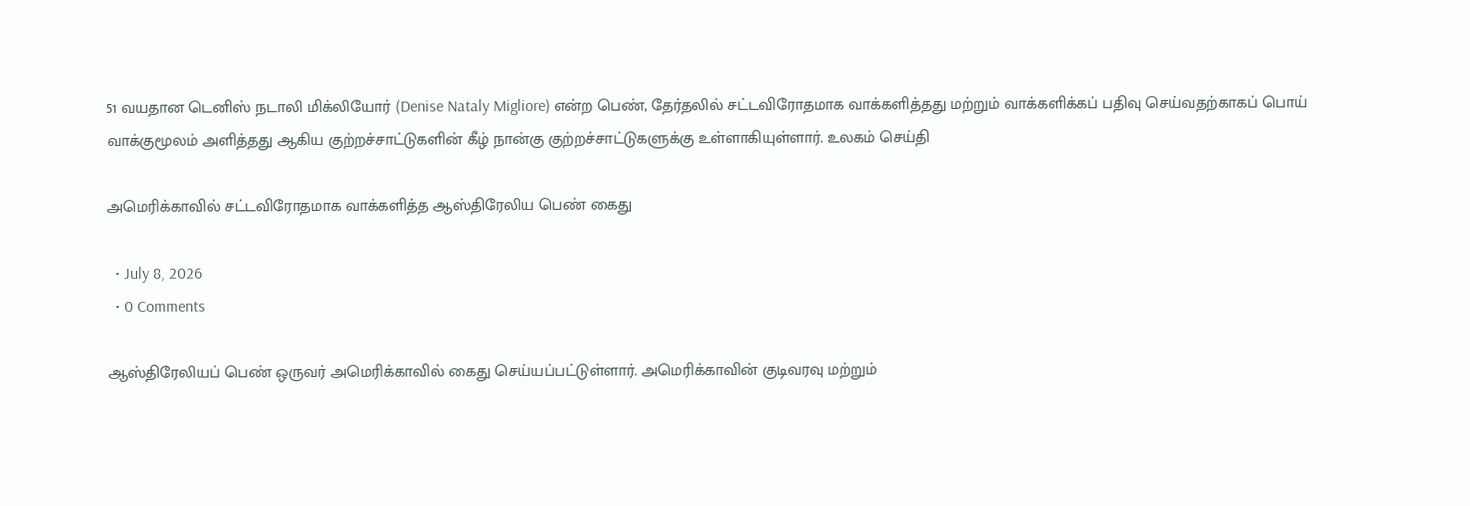51 வயதான டெனிஸ் நடாலி மிக்லியோர் (Denise Nataly Migliore) என்ற பெண், தேர்தலில் சட்டவிரோதமாக வாக்களித்தது மற்றும் வாக்களிக்கப் பதிவு செய்வதற்காகப் பொய் வாக்குமூலம் அளித்தது ஆகிய குற்றச்சாட்டுகளின் கீழ் நான்கு குற்றச்சாட்டுகளுக்கு உள்ளாகியுள்ளார். உலகம் செய்தி

அமெரிக்காவில் சட்டவிரோதமாக வாக்களித்த ஆஸ்திரேலிய பெண் கைது

  • July 8, 2026
  • 0 Comments

ஆஸ்திரேலியப் பெண் ஒருவர் அமெரிக்காவில் கைது செய்யப்பட்டுள்ளார். அமெரிக்காவின் குடிவரவு மற்றும்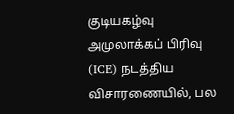குடியகழ்வு அமுலாக்கப் பிரிவு (ICE) நடத்திய விசாரணையில், பல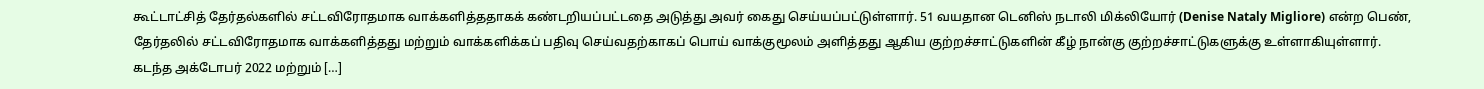கூட்டாட்சித் தேர்தல்களில் சட்டவிரோதமாக வாக்களித்ததாகக் கண்டறியப்பட்டதை அடுத்து அவர் கைது செய்யப்பட்டுள்ளார். 51 வயதான டெனிஸ் நடாலி மிக்லியோர் (Denise Nataly Migliore) என்ற பெண், தேர்தலில் சட்டவிரோதமாக வாக்களித்தது மற்றும் வாக்களிக்கப் பதிவு செய்வதற்காகப் பொய் வாக்குமூலம் அளித்தது ஆகிய குற்றச்சாட்டுகளின் கீழ் நான்கு குற்றச்சாட்டுகளுக்கு உள்ளாகியுள்ளார். கடந்த அக்டோபர் 2022 மற்றும் […]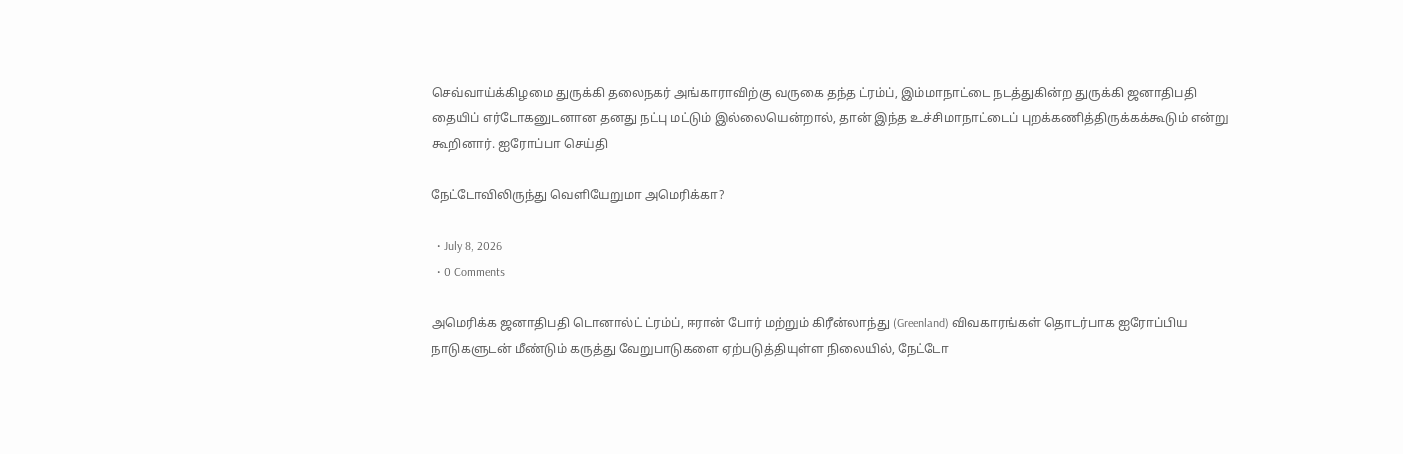செவ்வாய்க்கிழமை துருக்கி தலைநகர் அங்காராவிற்கு வருகை தந்த ட்ரம்ப், இம்மாநாட்டை நடத்துகின்ற துருக்கி ஜனாதிபதி தையிப் எர்டோகனுடனான தனது நட்பு மட்டும் இல்லையென்றால், தான் இந்த உச்சிமாநாட்டைப் புறக்கணித்திருக்கக்கூடும் என்று கூறினார். ஐரோப்பா செய்தி

நேட்டோவிலிருந்து வெளியேறுமா அமெரிக்கா?

  • July 8, 2026
  • 0 Comments

அமெரிக்க ஜனாதிபதி டொனால்ட் ட்ரம்ப், ஈரான் போர் மற்றும் கிரீன்லாந்து (Greenland) விவகாரங்கள் தொடர்பாக ஐரோப்பிய நாடுகளுடன் மீண்டும் கருத்து வேறுபாடுகளை ஏற்படுத்தியுள்ள நிலையில், நேட்டோ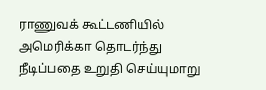ராணுவக் கூட்டணியில் அமெரிக்கா தொடர்ந்து நீடிப்பதை உறுதி செய்யுமாறு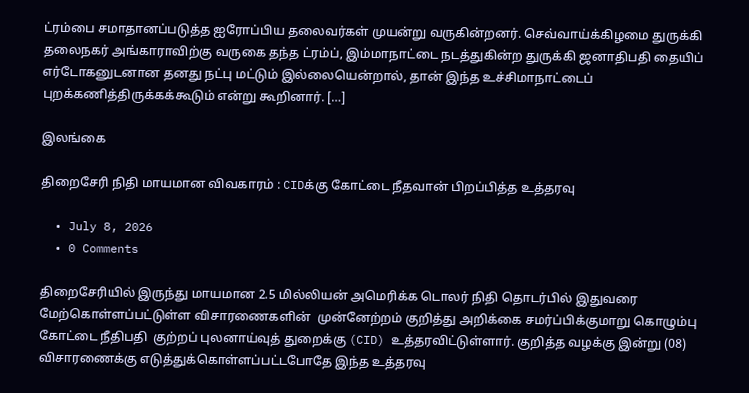ட்ரம்பை சமாதானப்படுத்த ஐரோப்பிய தலைவர்கள் முயன்று வருகின்றனர். செவ்வாய்க்கிழமை துருக்கி தலைநகர் அங்காராவிற்கு வருகை தந்த ட்ரம்ப், இம்மாநாட்டை நடத்துகின்ற துருக்கி ஜனாதிபதி தையிப் எர்டோகனுடனான தனது நட்பு மட்டும் இல்லையென்றால், தான் இந்த உச்சிமாநாட்டைப் புறக்கணித்திருக்கக்கூடும் என்று கூறினார். […]

இலங்கை

திறைசேரி நிதி மாயமான விவகாரம் : CIDக்கு கோட்டை நீதவான் பிறப்பித்த உத்தரவு

  • July 8, 2026
  • 0 Comments

திறைசேரியில் இருந்து மாயமான 2.5 மில்லியன் அமெரிக்க டொலர் நிதி தொடர்பில் இதுவரை மேற்கொள்ளப்பட்டுள்ள விசாரணைகளின்  முன்னேற்றம் குறித்து அறிக்கை சமர்ப்பிக்குமாறு கொழும்பு கோட்டை நீதிபதி  குற்றப் புலனாய்வுத் துறைக்கு (CID) உத்தரவிட்டுள்ளார். குறித்த வழக்கு இன்று (08)  விசாரணைக்கு எடுத்துக்கொள்ளப்பட்டபோதே இந்த உத்தரவு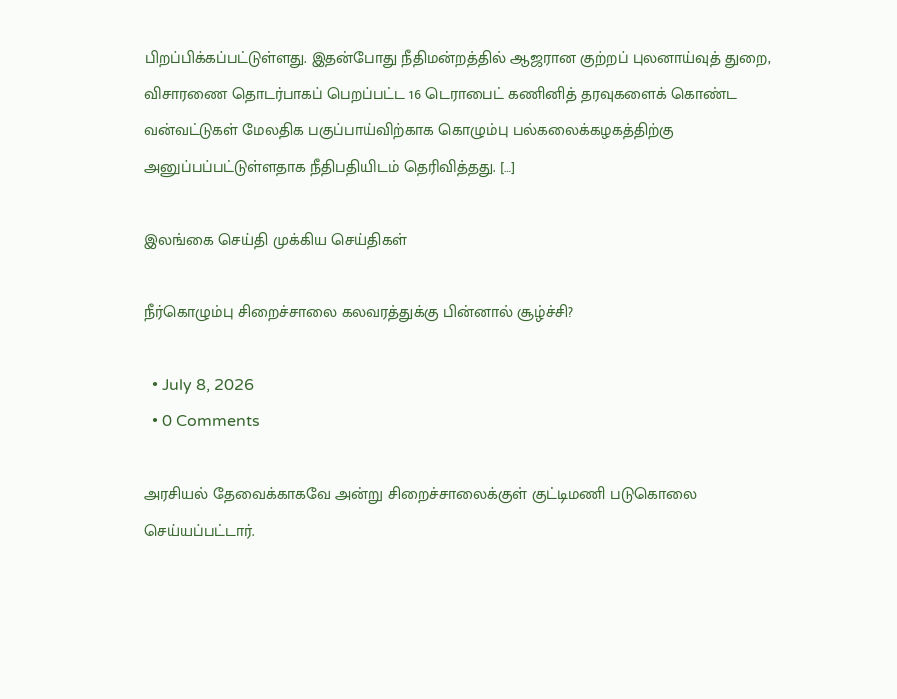பிறப்பிக்கப்பட்டுள்ளது. இதன்போது நீதிமன்றத்தில் ஆஜரான குற்றப் புலனாய்வுத் துறை, விசாரணை தொடர்பாகப் பெறப்பட்ட 16 டெராபைட் கணினித் தரவுகளைக் கொண்ட வன்வட்டுகள் மேலதிக பகுப்பாய்விற்காக கொழும்பு பல்கலைக்கழகத்திற்கு அனுப்பப்பட்டுள்ளதாக நீதிபதியிடம் தெரிவித்தது. […]

இலங்கை செய்தி முக்கிய செய்திகள்

நீர்கொழும்பு சிறைச்சாலை கலவரத்துக்கு பின்னால் சூழ்ச்சி?

  • July 8, 2026
  • 0 Comments

அரசியல் தேவைக்காகவே அன்று சிறைச்சாலைக்குள் குட்டிமணி படுகொலை செய்யப்பட்டார்.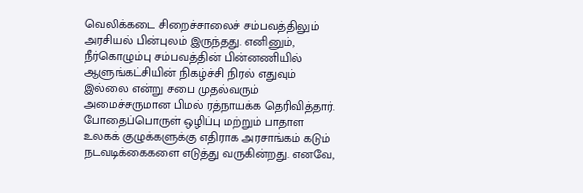வெலிக்கடை சிறைச்சாலைச் சம்பவத்திலும் அரசியல் பின்புலம் இருந்தது. எனினும், நீர்கொழும்பு சம்பவத்தின் பின்னணியில் ஆளுங்கட்சியின் நிகழ்ச்சி நிரல் எதுவும் இல்லை என்று சபை முதல்வரும் அமைச்சருமான பிமல் ரத்நாயக்க தெரிவித்தார். போதைப்பொருள் ஒழிப்பு மற்றும் பாதாள உலகக் குழுக்களுக்கு எதிராக அரசாங்கம் கடும் நடவடிக்கைகளை எடுத்து வருகின்றது. எனவே,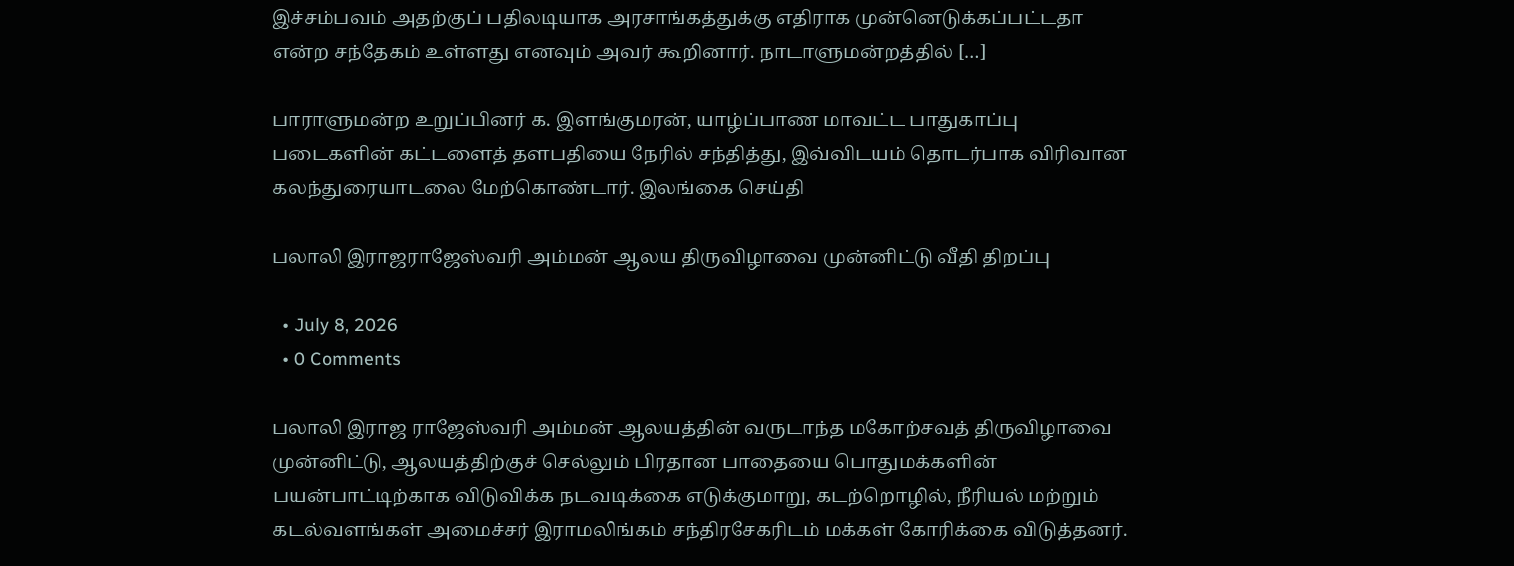இச்சம்பவம் அதற்குப் பதிலடியாக அரசாங்கத்துக்கு எதிராக முன்னெடுக்கப்பட்டதா என்ற சந்தேகம் உள்ளது எனவும் அவர் கூறினார். நாடாளுமன்றத்தில் […]

பாராளுமன்ற உறுப்பினர் க. இளங்குமரன், யாழ்ப்பாண மாவட்ட பாதுகாப்பு படைகளின் கட்டளைத் தளபதியை நேரில் சந்தித்து, இவ்விடயம் தொடர்பாக விரிவான கலந்துரையாடலை மேற்கொண்டார். இலங்கை செய்தி

பலாலி இராஜராஜேஸ்வரி அம்மன் ஆலய திருவிழாவை முன்னிட்டு வீதி திறப்பு

  • July 8, 2026
  • 0 Comments

பலாலி இராஜ ராஜேஸ்வரி அம்மன் ஆலயத்தின் வருடாந்த மகோற்சவத் திருவிழாவை முன்னிட்டு, ஆலயத்திற்குச் செல்லும் பிரதான பாதையை பொதுமக்களின் பயன்பாட்டிற்காக விடுவிக்க நடவடிக்கை எடுக்குமாறு, கடற்றொழில், நீரியல் மற்றும் கடல்வளங்கள் அமைச்சர் இராமலிங்கம் சந்திரசேகரிடம் மக்கள் கோரிக்கை விடுத்தனர்.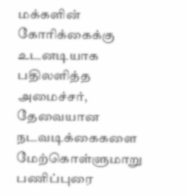மக்களின் கோரிக்கைக்கு உடனடியாக பதிலளித்த அமைச்சர், தேவையான நடவடிக்கைகளை மேற்கொள்ளுமாறு பணிப்புரை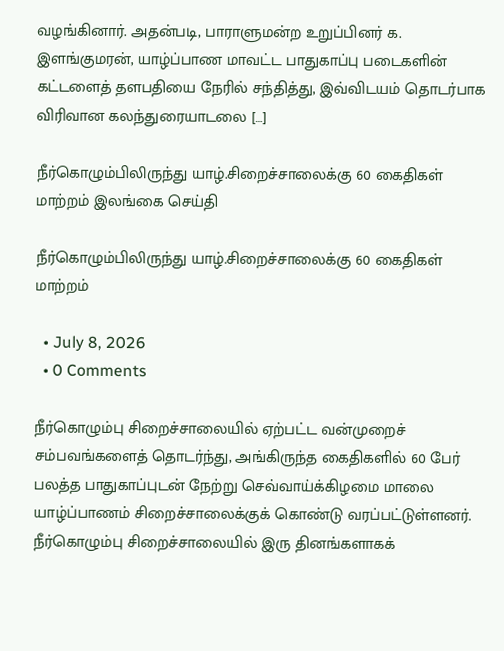வழங்கினார். அதன்படி, பாராளுமன்ற உறுப்பினர் க. இளங்குமரன், யாழ்ப்பாண மாவட்ட பாதுகாப்பு படைகளின் கட்டளைத் தளபதியை நேரில் சந்தித்து, இவ்விடயம் தொடர்பாக விரிவான கலந்துரையாடலை […]

நீர்கொழும்பிலிருந்து யாழ்.சிறைச்சாலைக்கு 60 கைதிகள் மாற்றம் இலங்கை செய்தி

நீர்கொழும்பிலிருந்து யாழ்.சிறைச்சாலைக்கு 60 கைதிகள் மாற்றம்

  • July 8, 2026
  • 0 Comments

நீர்கொழும்பு சிறைச்சாலையில் ஏற்பட்ட வன்முறைச் சம்பவங்களைத் தொடர்ந்து, அங்கிருந்த கைதிகளில் 60 பேர் பலத்த பாதுகாப்புடன் நேற்று செவ்வாய்க்கிழமை மாலை யாழ்ப்பாணம் சிறைச்சாலைக்குக் கொண்டு வரப்பட்டுள்ளனர். நீர்கொழும்பு சிறைச்சாலையில் இரு தினங்களாகக்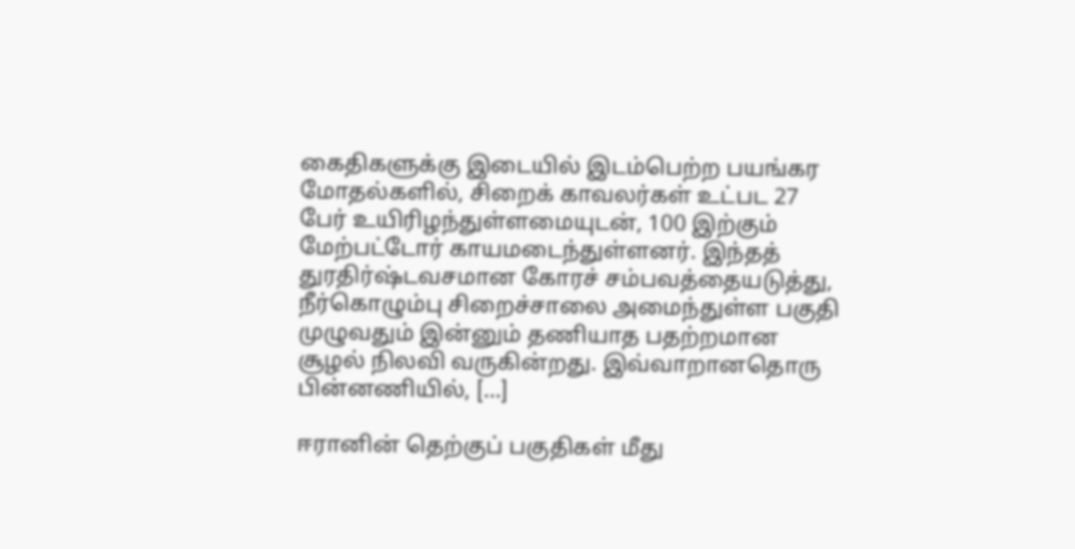கைதிகளுக்கு இடையில் இடம்பெற்ற பயங்கர மோதல்களில், சிறைக் காவலர்கள் உட்பட 27 பேர் உயிரிழந்துள்ளமையுடன், 100 இற்கும் மேற்பட்டோர் காயமடைந்துள்ளனர். இந்தத் துரதிர்ஷ்டவசமான கோரச் சம்பவத்தையடுத்து, நீர்கொழும்பு சிறைச்சாலை அமைந்துள்ள பகுதி முழுவதும் இன்னும் தணியாத பதற்றமான சூழல் நிலவி வருகின்றது. இவ்வாறானதொரு பின்னணியில், […]

ஈரானின் தெற்குப் பகுதிகள் மீது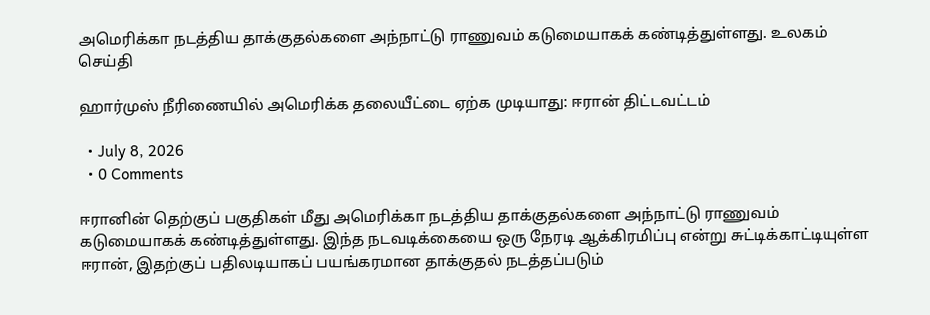அமெரிக்கா நடத்திய தாக்குதல்களை அந்நாட்டு ராணுவம் கடுமையாகக் கண்டித்துள்ளது. உலகம் செய்தி

ஹார்முஸ் நீரிணையில் அமெரிக்க தலையீட்டை ஏற்க முடியாது: ஈரான் திட்டவட்டம்

  • July 8, 2026
  • 0 Comments

ஈரானின் தெற்குப் பகுதிகள் மீது அமெரிக்கா நடத்திய தாக்குதல்களை அந்நாட்டு ராணுவம் கடுமையாகக் கண்டித்துள்ளது. இந்த நடவடிக்கையை ஒரு நேரடி ஆக்கிரமிப்பு என்று சுட்டிக்காட்டியுள்ள ஈரான், இதற்குப் பதிலடியாகப் பயங்கரமான தாக்குதல் நடத்தப்படும்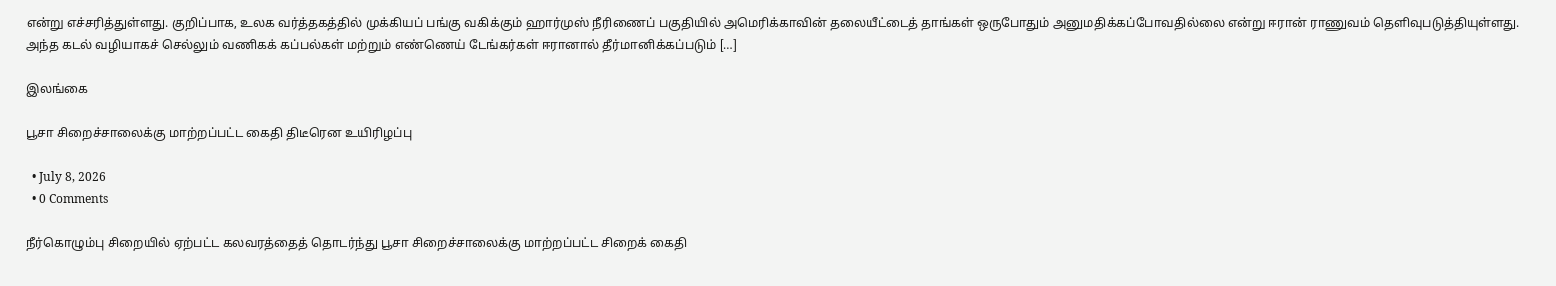என்று எச்சரித்துள்ளது. குறிப்பாக, உலக வர்த்தகத்தில் முக்கியப் பங்கு வகிக்கும் ஹார்முஸ் நீரிணைப் பகுதியில் அமெரிக்காவின் தலையீட்டைத் தாங்கள் ஒருபோதும் அனுமதிக்கப்போவதில்லை என்று ஈரான் ராணுவம் தெளிவுபடுத்தியுள்ளது. அந்த கடல் வழியாகச் செல்லும் வணிகக் கப்பல்கள் மற்றும் எண்ணெய் டேங்கர்கள் ஈரானால் தீர்மானிக்கப்படும் […]

இலங்கை

பூசா சிறைச்சாலைக்கு மாற்றப்பட்ட கைதி திடீரென உயிரிழப்பு

  • July 8, 2026
  • 0 Comments

நீர்கொழும்பு சிறையில் ஏற்பட்ட கலவரத்தைத் தொடர்ந்து பூசா சிறைச்சாலைக்கு மாற்றப்பட்ட சிறைக் கைதி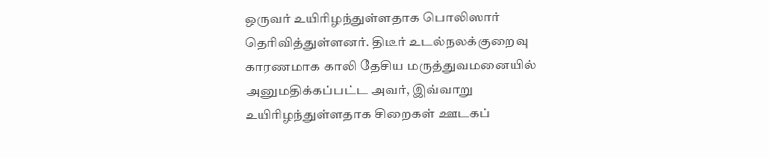ஒருவர் உயிரிழந்துள்ளதாக பொலிஸார் தெரிவித்துள்ளனர். திடீர் உடல்நலக்குறைவு காரணமாக காலி தேசிய மருத்துவமனையில் அனுமதிக்கப்பட்ட அவர், இவ்வாறு உயிரிழந்துள்ளதாக சிறைகள் ஊடகப்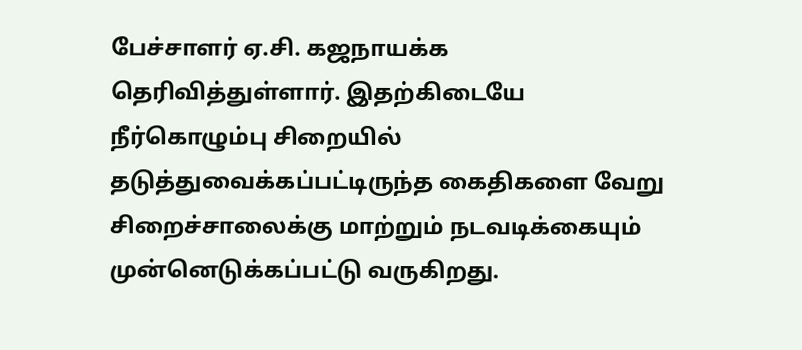பேச்சாளர் ஏ.சி. கஜநாயக்க தெரிவித்துள்ளார். இதற்கிடையே நீர்கொழும்பு சிறையில்  தடுத்துவைக்கப்பட்டிருந்த கைதிகளை வேறு சிறைச்சாலைக்கு மாற்றும் நடவடிக்கையும் முன்னெடுக்கப்பட்டு வருகிறது.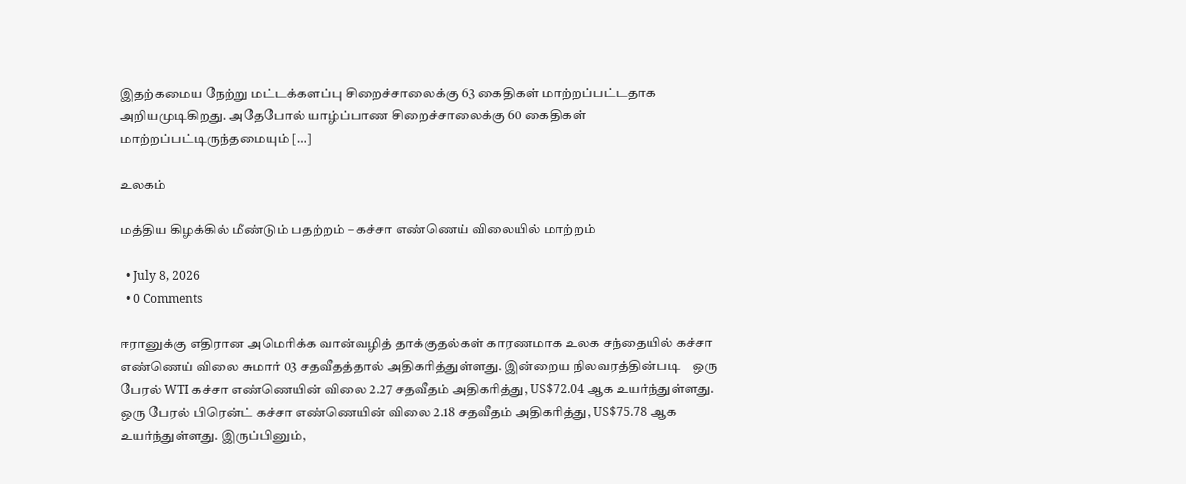இதற்கமைய நேற்று மட்டக்களப்பு சிறைச்சாலைக்கு 63 கைதிகள் மாற்றப்பட்டதாக அறியமுடிகிறது. அதேபோல் யாழ்ப்பாண சிறைச்சாலைக்கு 60 கைதிகள் மாற்றப்பட்டிருந்தமையும் […]

உலகம்

மத்திய கிழக்கில் மீண்டும் பதற்றம் – கச்சா எண்ணெய் விலையில் மாற்றம்

  • July 8, 2026
  • 0 Comments

ஈரானுக்கு எதிரான அமெரிக்க வான்வழித் தாக்குதல்கள் காரணமாக உலக சந்தையில் கச்சா எண்ணெய் விலை சுமார் 03 சதவீதத்தால் அதிகரித்துள்ளது. இன்றைய நிலவரத்தின்படி    ஒரு பேரல் WTI கச்சா எண்ணெயின் விலை 2.27 சதவீதம் அதிகரித்து, US$72.04 ஆக உயர்ந்துள்ளது. ஒரு பேரல் பிரென்ட் கச்சா எண்ணெயின் விலை 2.18 சதவீதம் அதிகரித்து, US$75.78 ஆக உயர்ந்துள்ளது. இருப்பினும்,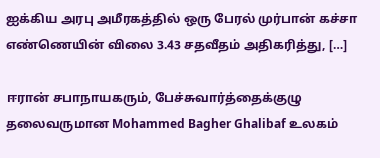ஐக்கிய அரபு அமீரகத்தில் ஒரு பேரல் முர்பான் கச்சா எண்ணெயின் விலை 3.43 சதவீதம் அதிகரித்து, […]

ஈரான் சபாநாயகரும், பேச்சுவார்த்தைக்குழு தலைவருமான Mohammed Bagher Ghalibaf உலகம்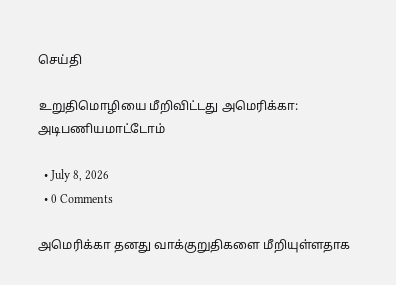செய்தி

உறுதிமொழியை மீறிவிட்டது அமெரிக்கா: அடிபணியமாட்டோம்

  • July 8, 2026
  • 0 Comments

அமெரிக்கா தனது வாக்குறுதிகளை மீறியுள்ளதாக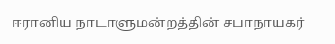ஈரானிய நாடாளுமன்றத்தின் சபாநாயகர்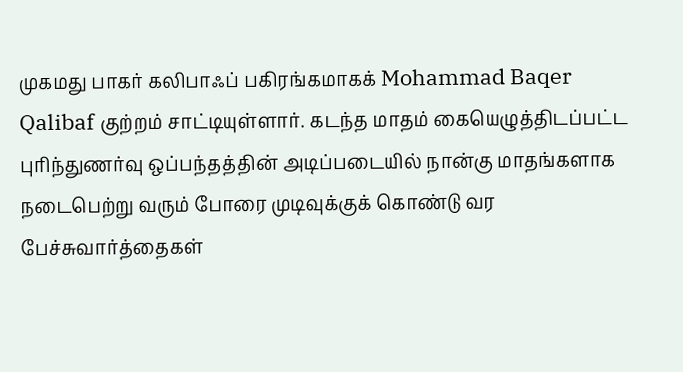முகமது பாகர் கலிபாஃப் பகிரங்கமாகக் Mohammad Baqer Qalibaf குற்றம் சாட்டியுள்ளார். கடந்த மாதம் கையெழுத்திடப்பட்ட புரிந்துணர்வு ஒப்பந்தத்தின் அடிப்படையில் நான்கு மாதங்களாக நடைபெற்று வரும் போரை முடிவுக்குக் கொண்டு வர பேச்சுவார்த்தைகள்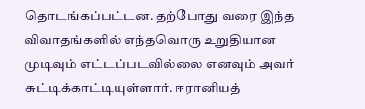தொடங்கப்பட்டன. தற்போது வரை இந்த விவாதங்களில் எந்தவொரு உறுதியான முடிவும் எட்டப்படவில்லை எனவும் அவர் சுட்டிக்காட்டியுள்ளார். ஈரானியத்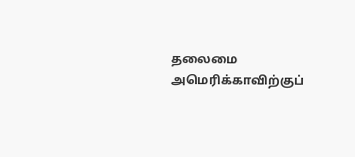தலைமை அமெரிக்காவிற்குப்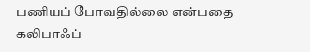பணியப் போவதில்லை என்பதை கலிபாஃப்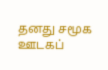தனது சமூக ஊடகப்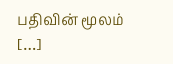பதிவின் மூலம் […]